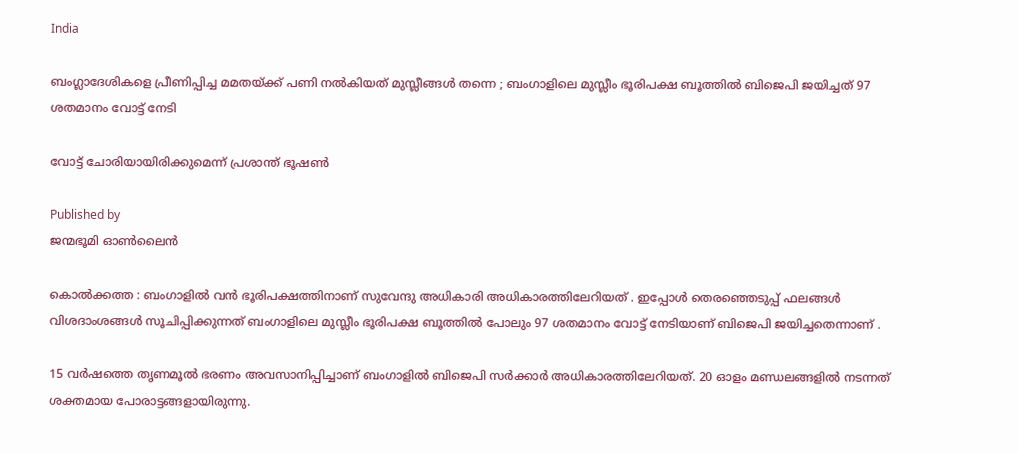India

ബംഗ്ലാദേശികളെ പ്രീണിപ്പിച്ച മമതയ്‌ക്ക് പണി നൽകിയത് മുസ്ലീങ്ങൾ തന്നെ ; ബംഗാളിലെ മുസ്ലീം ഭൂരിപക്ഷ ബൂത്തിൽ ബിജെപി ജയിച്ചത് 97 ശതമാനം വോട്ട് നേടി

വോട്ട് ചോരിയായിരിക്കുമെന്ന് പ്രശാന്ത് ഭൂഷൺ

Published by
ജന്മഭൂമി ഓണ്‍ലൈന്‍

കൊൽക്കത്ത : ബംഗാളിൽ വൻ ഭൂരിപക്ഷത്തിനാണ് സുവേന്ദു അധികാരി അധികാരത്തിലേറിയത് . ഇപ്പോൾ തെരഞ്ഞെടുപ്പ് ഫലങ്ങൾ വിശദാംശങ്ങൾ സൂചിപ്പിക്കുന്നത് ബംഗാളിലെ മുസ്ലീം ഭൂരിപക്ഷ ബൂത്തിൽ പോലും 97 ശതമാനം വോട്ട് നേടിയാണ് ബിജെപി ജയിച്ചതെന്നാണ് .

15 വർഷത്തെ തൃണമൂൽ ഭരണം അവസാനിപ്പിച്ചാണ് ബംഗാളിൽ ബിജെപി സർക്കാർ അധികാരത്തിലേറിയത്. 20 ഓളം മണ്ഡലങ്ങളിൽ നടന്നത് ശക്തമായ പോരാട്ടങ്ങളായിരുന്നു.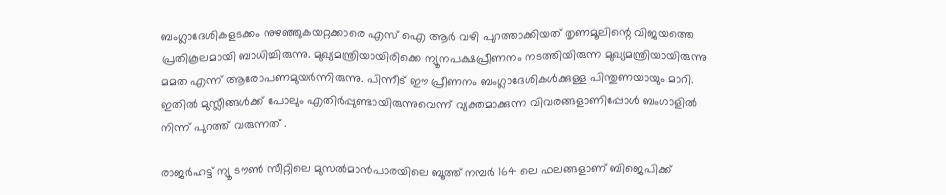ബംഗ്ലാദേശികളടക്കം നുഴഞ്ഞുകയറ്റക്കാരെ എസ് ഐ ആർ വഴി പുറത്താക്കിയത് തൃണമൂലിന്റെ വിജയത്തെ പ്രതികൂലമായി ബാധിച്ചിരുന്നു. മുഖ്യമന്ത്രിയായിരിക്കെ ന്യൂനപക്ഷപ്രീണനം നടത്തിയിരുന്ന മുഖ്യമന്ത്രിയായിരുന്നു മമത എന്ന് ആരോപണമുയർന്നിരുന്നു. പിന്നീട് ഈ പ്രീണനം ബംഗ്ലാദേശികൾക്കുള്ള പിന്തുണയായും മാറി. ഇതിൽ മുസ്ലീങ്ങൾക്ക് പോലും എതിർപ്പുണ്ടായിരുന്നുവെന്ന് വ്യക്തമാക്കുന്ന വിവരങ്ങളാണിപ്പോൾ ബംഗാളിൽ നിന്ന് പുറത്ത് വരുന്നത് .

രാജർഹട്ട് ന്യൂ ടൗൺ സീറ്റിലെ മുസൽമാൻപാരയിലെ ബൂത്ത് നമ്പർ 164 ലെ ഫലങ്ങളാണ് ബിജെപിക്ക്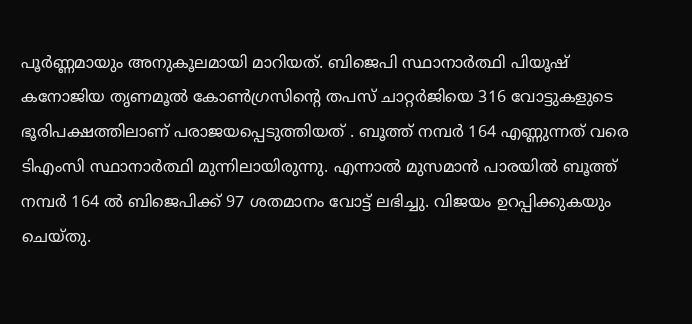പൂർണ്ണമായും അനുകൂലമായി മാറിയത്. ബിജെപി സ്ഥാനാർത്ഥി പിയൂഷ് കനോജിയ തൃണമൂൽ കോൺഗ്രസിന്റെ തപസ് ചാറ്റർജിയെ 316 വോട്ടുകളുടെ ഭൂരിപക്ഷത്തിലാണ് പരാജയപ്പെടുത്തിയത് . ബൂത്ത് നമ്പർ 164 എണ്ണുന്നത് വരെ ടിഎംസി സ്ഥാനാർത്ഥി മുന്നിലായിരുന്നു. എന്നാൽ മുസമാൻ പാരയിൽ ബൂത്ത് നമ്പർ 164 ൽ ബിജെപിക്ക് 97 ശതമാനം വോട്ട് ലഭിച്ചു. വിജയം ഉറപ്പിക്കുകയും ചെയ്തു.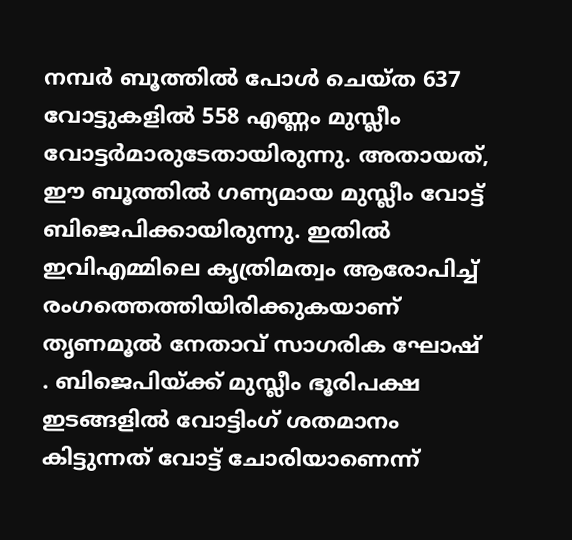നമ്പർ ബൂത്തിൽ പോൾ ചെയ്ത 637 വോട്ടുകളിൽ 558 എണ്ണം മുസ്ലീം വോട്ടർമാരുടേതായിരുന്നു. അതായത്, ഈ ബൂത്തിൽ ഗണ്യമായ മുസ്ലീം വോട്ട് ബിജെപിക്കായിരുന്നു. ഇതിൽ ഇവിഎമ്മിലെ കൃത്രിമത്വം ആരോപിച്ച് രംഗത്തെത്തിയിരിക്കുകയാണ് തൃണമൂൽ നേതാവ് സാഗരിക ഘോഷ് . ബിജെപിയ്‌ക്ക് മുസ്ലീം ഭൂരിപക്ഷ ഇടങ്ങളിൽ വോട്ടിംഗ് ശതമാനം കിട്ടുന്നത് വോട്ട് ചോരിയാണെന്ന്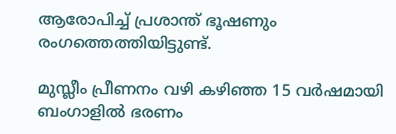ആരോപിച്ച് പ്രശാന്ത് ഭൂഷണും രംഗത്തെത്തിയിട്ടുണ്ട്.

മുസ്ലീം പ്രീണനം വഴി കഴിഞ്ഞ 15 വർഷമായി ബംഗാളിൽ ഭരണം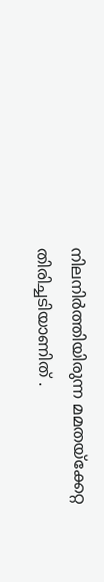നിലനിർത്തിയിരുന്ന മമതയ്‌ക്കേറ്റ തിരിച്ചടിയാണിത് .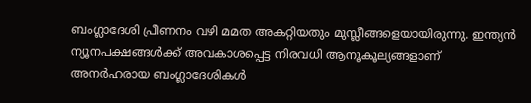ബംഗ്ലാദേശി പ്രീണനം വഴി മമത അകറ്റിയതും മുസ്ലീങ്ങളെയായിരുന്നു. ഇന്ത്യൻ ന്യൂനപക്ഷങ്ങൾക്ക് അവകാശപ്പെട്ട നിരവധി ആനൂകൂല്യങ്ങളാണ് അനർഹരായ ബംഗ്ലാദേശികൾ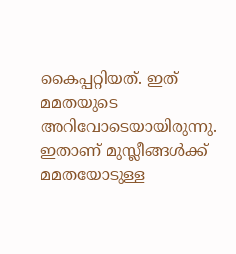കൈപ്പറ്റിയത്. ഇത് മമതയുടെ അറിവോടെയായിരുന്നു. ഇതാണ് മുസ്ലീങ്ങൾക്ക് മമതയോടുള്ള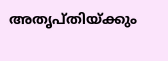അതൃപ്തിയ്‌ക്കും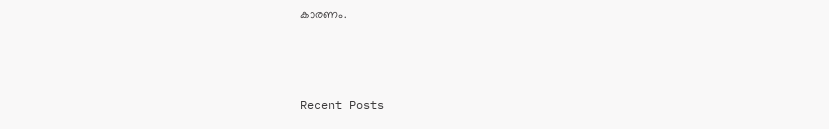കാരണം.



Recent Posts